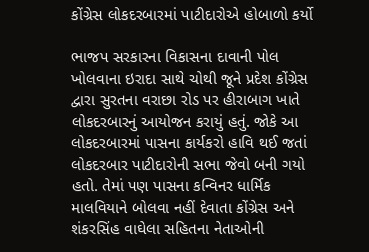કોંગ્રેસ લોકદરબારમાં પાટીદારોએ હોબાળો કર્યો

ભાજપ સરકારના વિકાસના દાવાની પોલ ખોલવાના ઇરાદા સાથે ચોથી જૂને પ્રદેશ કોંગ્રેસ દ્વારા સુરતના વરાછા રોડ પર હીરાબાગ ખાતે લોકદરબારનું આયોજન કરાયું હતું. જોકે આ લોકદરબારમાં પાસના કાર્યકરો હાવિ થઈ જતાં લોકદરબાર પાટીદારોની સભા જેવો બની ગયો હતો. તેમાં પણ પાસના કન્વિનર ધાર્મિક માલવિયાને બોલવા નહીં દેવાતા કોંગ્રેસ અને શંકરસિંહ વાઘેલા સહિતના નેતાઓની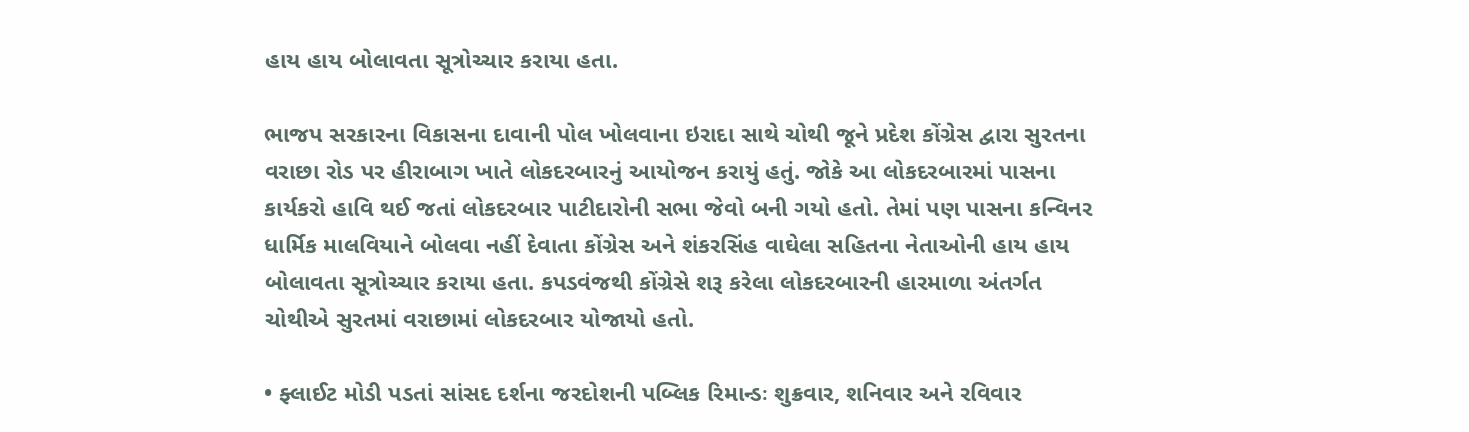હાય હાય બોલાવતા સૂત્રોચ્ચાર કરાયા હતા.

ભાજપ સરકારના વિકાસના દાવાની પોલ ખોલવાના ઇરાદા સાથે ચોથી જૂને પ્રદેશ કોંગ્રેસ દ્વારા સુરતના વરાછા રોડ પર હીરાબાગ ખાતે લોકદરબારનું આયોજન કરાયું હતું. જોકે આ લોકદરબારમાં પાસના કાર્યકરો હાવિ થઈ જતાં લોકદરબાર પાટીદારોની સભા જેવો બની ગયો હતો. તેમાં પણ પાસના કન્વિનર ધાર્મિક માલવિયાને બોલવા નહીં દેવાતા કોંગ્રેસ અને શંકરસિંહ વાઘેલા સહિતના નેતાઓની હાય હાય બોલાવતા સૂત્રોચ્ચાર કરાયા હતા. કપડવંજથી કોંગ્રેસે શરૂ કરેલા લોકદરબારની હારમાળા અંતર્ગત ચોથીએ સુરતમાં વરાછામાં લોકદરબાર યોજાયો હતો.

• ફ્લાઈટ મોડી પડતાં સાંસદ દર્શના જરદોશની પબ્લિક રિમાન્ડઃ શુક્રવાર, શનિવાર અને રવિવાર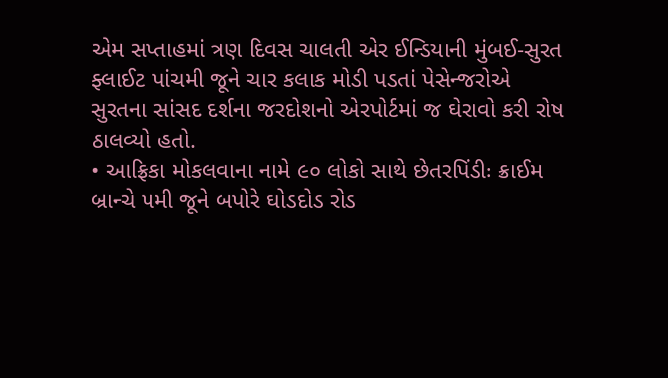એમ સપ્તાહમાં ત્રણ દિવસ ચાલતી એર ઈન્ડિયાની મુંબઈ-સુરત ફ્લાઈટ પાંચમી જૂને ચાર કલાક મોડી પડતાં પેસેન્જરોએ સુરતના સાંસદ દર્શના જરદોશનો એરપોર્ટમાં જ ઘેરાવો કરી રોષ ઠાલવ્યો હતો.
• આફ્રિકા મોકલવાના નામે ૯૦ લોકો સાથે છેતરપિંડીઃ ક્રાઈમ બ્રાન્ચે ૫મી જૂને બપોરે ઘોડદોડ રોડ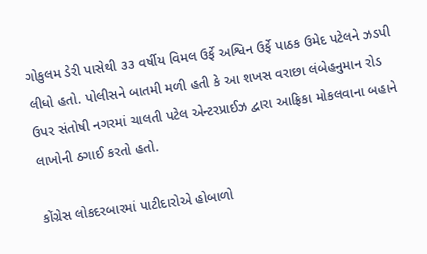ગોકુલમ ડેરી પાસેથી ૩૩ વર્ષીય વિમલ ઉર્ફે અશ્વિન ઉર્ફે પાઠક ઉમેદ પટેલને ઝડપી લીધો હતો. પોલીસને બાતમી મળી હતી કે આ શખસ વરાછા લંબેહનુમાન રોડ ઉપર સંતોષી નગરમાં ચાલતી પટેલ એન્ટરપ્રાઈઝ દ્વારા આફ્રિકા મોકલવાના બહાને લાખોની ઠગાઈ કરતો હતો.

કોંગ્રેસ લોકદરબારમાં પાટીદારોએ હોબાળો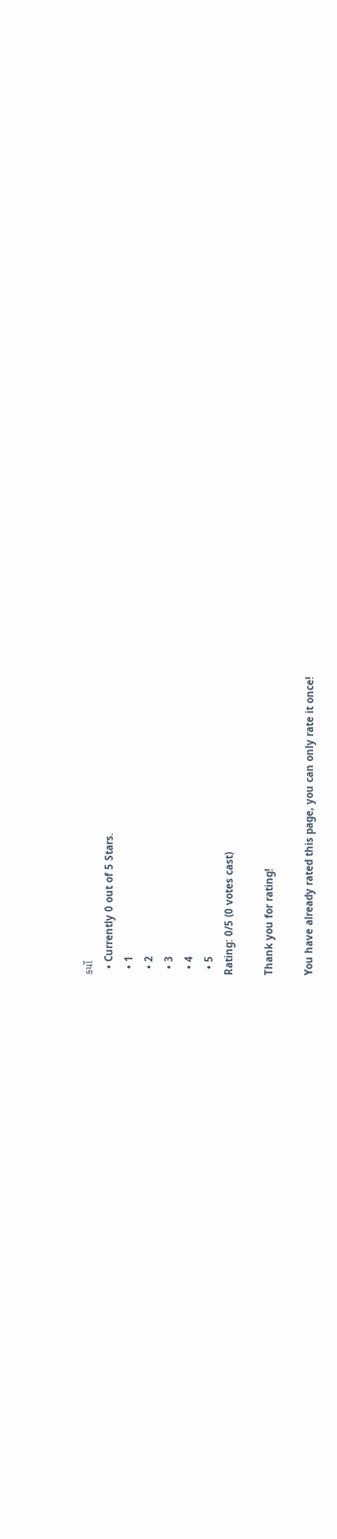કર્યો
  • Currently 0 out of 5 Stars.
  • 1
  • 2
  • 3
  • 4
  • 5
Rating: 0/5 (0 votes cast)

Thank you for rating!

You have already rated this page, you can only rate it once!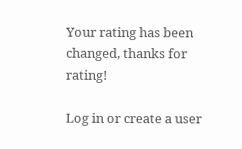Your rating has been changed, thanks for rating!

Log in or create a user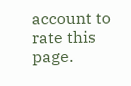account to rate this page.